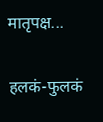मातृपक्ष...

हलकं-फुलकं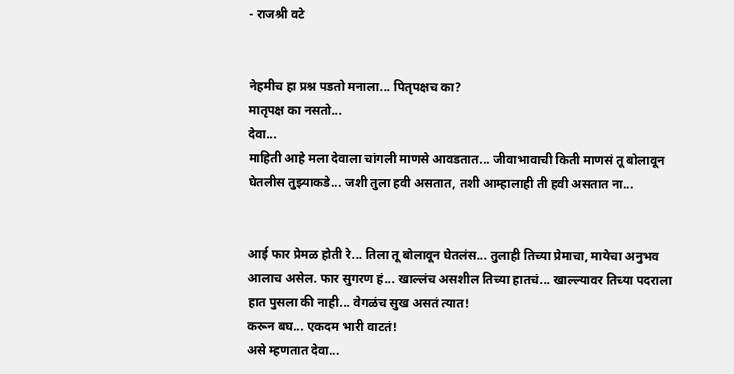- राजश्री वटे


नेहमीच हा प्रश्न पडतो मनाला... पितृपक्षच का?
मातृपक्ष का नसतो...
देवा...
माहिती आहे मला देवाला चांगली माणसे आवडतात... जीवाभावाची किती माणसं तू बोलावून घेतलीस तुझ्याकडे... जशी तुला हवी असतात, तशी आम्हालाही ती हवी असतात ना...


आई फार प्रेमळ होती रे... तिला तू बोलावून घेतलंस... तुलाही तिच्या प्रेमाचा, मायेचा अनुभव आलाच असेल. फार सुगरण हं... खाल्लंच असशील तिच्या हातचं... खाल्ल्यावर तिच्या पदराला हात पुसला की नाही... वेगळंच सुख असतं त्यात!
करून बघ... एकदम भारी वाटतं!
असे म्हणतात देवा...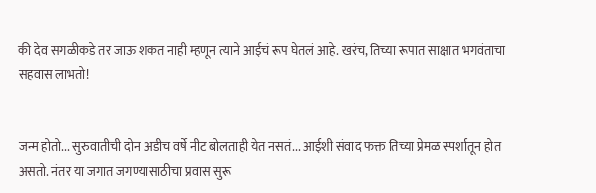की देव सगळीकडे तर जाऊ शकत नाही म्हणून त्याने आईचं रूप घेतलं आहे. खरंच, तिच्या रूपात साक्षात भगवंताचा सहवास लाभतो!


जन्म होतो... सुरुवातीची दोन अडीच वर्षे नीट बोलताही येत नसतं... आईशी संवाद फक्त तिच्या प्रेमळ स्पर्शातून होत असतो. नंतर या जगात जगण्यासाठीचा प्रवास सुरू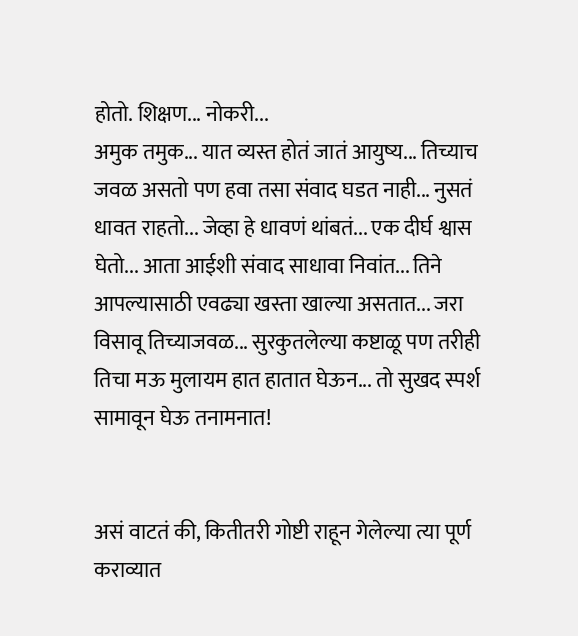होतो. शिक्षण... नोकरी...
अमुक तमुक... यात व्यस्त होतं जातं आयुष्य... तिच्याच जवळ असतो पण हवा तसा संवाद घडत नाही... नुसतं धावत राहतो... जेव्हा हे धावणं थांबतं... एक दीर्घ श्वास घेतो... आता आईशी संवाद साधावा निवांत... तिने आपल्यासाठी एवढ्या खस्ता खाल्या असतात... जरा विसावू तिच्याजवळ... सुरकुतलेल्या कष्टाळू पण तरीही तिचा मऊ मुलायम हात हातात घेऊन... तो सुखद स्पर्श सामावून घेऊ तनामनात!


असं वाटतं की, कितीतरी गोष्टी राहून गेलेल्या त्या पूर्ण कराव्यात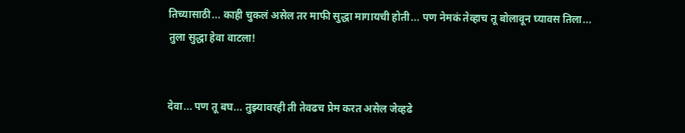तिच्यासाठी... काही चुकलं असेल तर माफी सुद्धा मागायची होती... पण नेमकं तेव्हाच तू बोलावून घ्यावस तिला... तुला सुद्धा हेवा वाटला!


देवा... पण तू बघ... तुझ्यावरही ती तेवढच प्रेम करत असेल जेव्हढे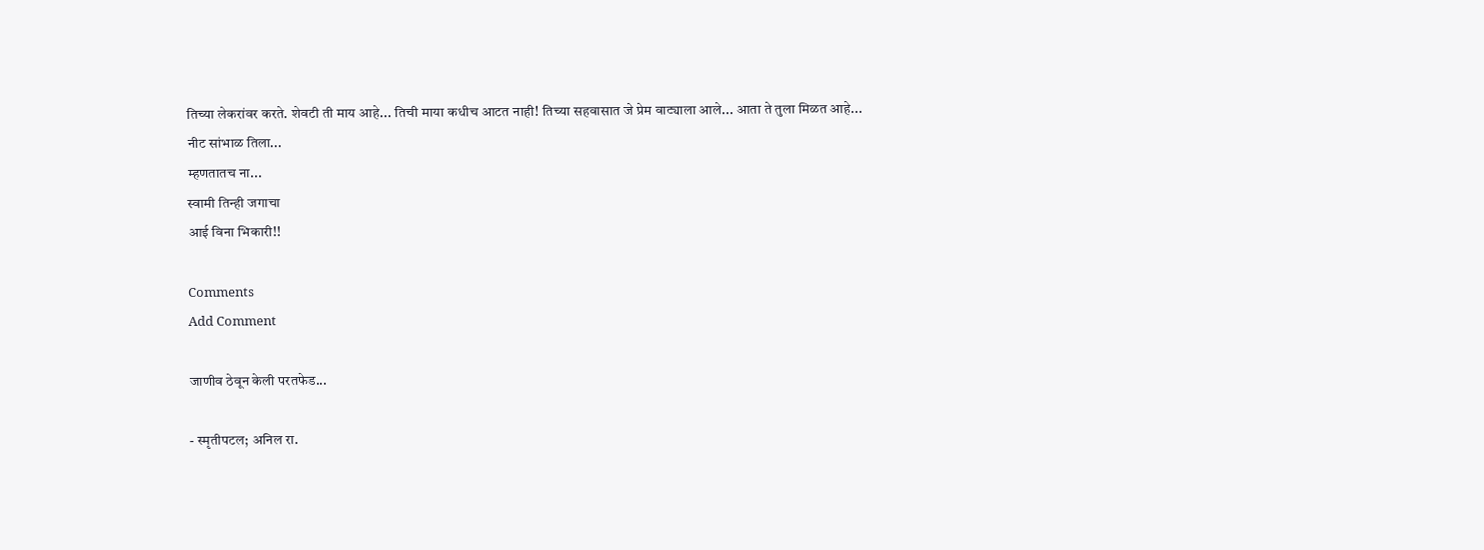तिच्या लेकरांवर करते. शेवटी ती माय आहे... तिची माया कधीच आटत नाही! तिच्या सहवासात जे प्रेम वाट्याला आले... आता ते तुला मिळत आहे...
नीट सांभाळ तिला...
म्हणतातच ना...
स्वामी तिन्ही जगाचा
आई विना भिकारी!!

Comments
Add Comment

जाणीव ठेवून केली परतफेड...

- स्मृतीपटल; अनिल रा.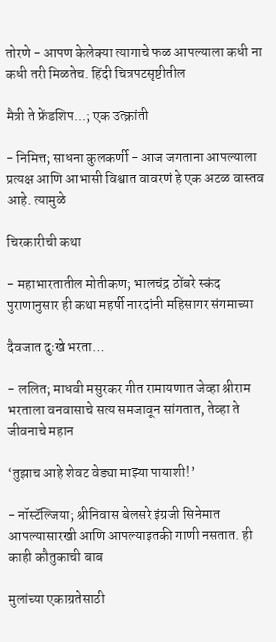तोरणे - आपण केलेक्या त्यागाचे फळ आपल्याला कधी ना कधी तरी मिळतेच. हिंदी चित्रपटसृष्टीतील

मैत्री ते फ्रेंडशिप...; एक उत्क्रांती

- निमित्त; साधना कुलकर्णी - आज जगताना आपल्याला प्रत्यक्ष आणि आभासी विश्वात वावरणं हे एक अटळ वास्तव आहे. त्यामुळे

चिरकारीची कथा

- महाभारतातील मोतीकण; भालचंद्र ठोंबरे स्कंद पुराणानुसार ही कथा महर्षी नारदांनी महिसागर संगमाच्या

दैवजात दुःखे भरता…

- ललित; माधवी मसुरकर गीत रामायणात जेव्हा श्रीराम भरताला वनवासाचे सत्य समजावून सांगतात, तेव्हा ते जीवनाचे महान

‘तुझाच आहे शेवट वेड्या माझ्या पायाशी!’

- नॉस्टॅल्जिया; श्रीनिवास बेलसरे इंग्रजी सिनेमात आपल्यासारखी आणि आपल्याइतकी गाणी नसतात. ही काही कौतुकाची बाब

मुलांच्या एकाग्रतेसाठी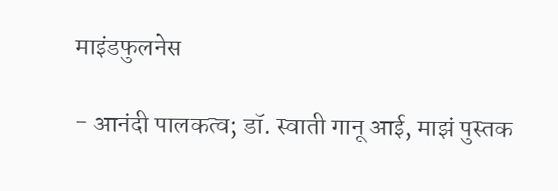माइंडफुलनेस

- आनंदी पालकत्व; डॉ. स्वाती गानू आई, माझं पुस्तक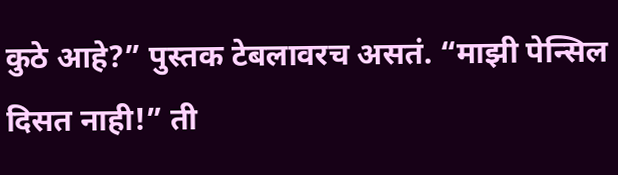कुठे आहे?” पुस्तक टेबलावरच असतं. “माझी पेन्सिल दिसत नाही!” ती